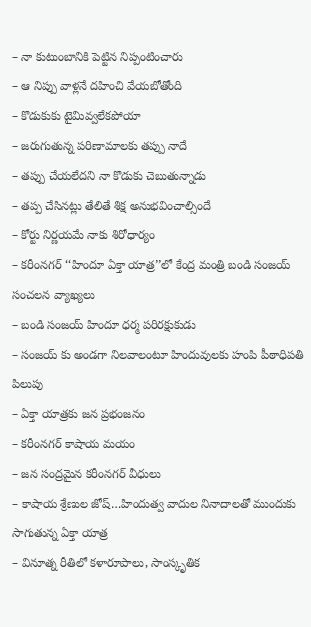– నా కుటుంబానికి పెట్టిన నిప్పంటించారు
– ఆ నిప్పు వాళ్లనే దహించి వేయబోతోంది
– కొడుకుకు టైమివ్వలేకపోయా
– జరుగుతున్న పరిణామాలకు తప్పు నాదే
– తప్పు చేయలేదని నా కొడుకు చెబుతున్నాడు
– తప్ప చేసినట్లు తేలితే శిక్ష అనుభవించాల్సిందే
– కోర్టు నిర్ణయమే నాకు శిరోధార్యం
– కరీంనగర్ ‘‘హిందూ ఏక్తా యాత్ర’’లో కేంద్ర మంత్రి బండి సంజయ్ సంచలన వ్యాఖ్యలు
– బండి సంజయ్ హిందూ ధర్మ పరిరక్షుకుడు
– సంజయ్ కు అండగా నిలవాలంటూ హిందువులకు హంపి పీఠాధిపతి పిలుపు
– ఏక్తా యాత్రకు జన ప్రభంజనం
– కరీంనగర్ కాషాయ మయం
– జన సంద్రమైన కరీంనగర్ వీధులు
– కాషాయ శ్రేణుల జోష్…హిందుత్వ వాదుల నినాదాలతో ముందుకు సాగుతున్న ఏక్తా యాత్ర
– వినూత్న రీతిలో కళారూపాలు, సాంస్కృతిక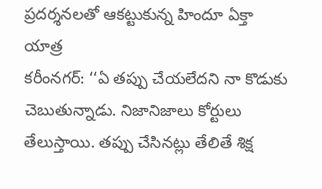ప్రదర్శనలతో ఆకట్టుకున్న హిందూ ఏక్తా యాత్ర
కరీంనగర్: ‘‘ఏ తప్పు చేయలేదని నా కొడుకు చెబుతున్నాడు. నిజానిజాలు కోర్టులు తేలుస్తాయి. తప్పు చేసినట్లు తేలితే శిక్ష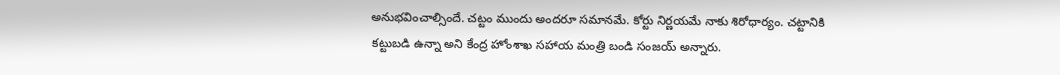అనుభవించాల్సిందే. చట్టం ముందు అందరూ సమానమే. కోర్టు నిర్ణయమే నాకు శిరోధార్యం. చట్టానికి కట్టుబడి ఉన్నా అని కేంద్ర హోంశాఖ సహాయ మంత్రి బండి సంజయ్ అన్నారు.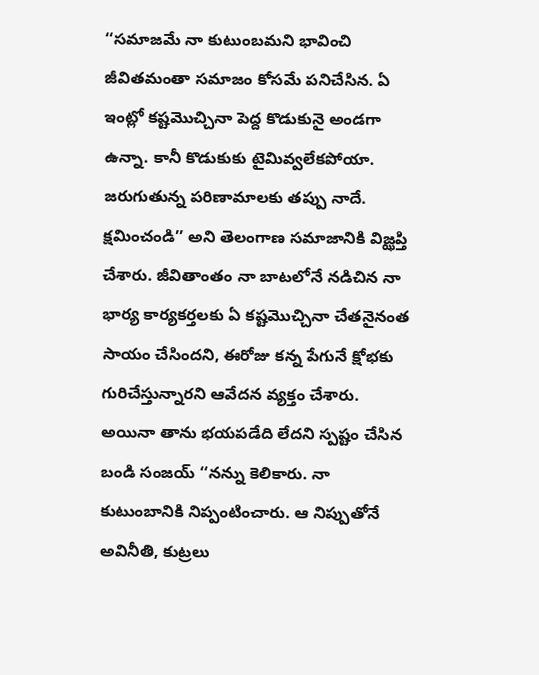‘‘సమాజమే నా కుటుంబమని భావించి జీవితమంతా సమాజం కోసమే పనిచేసిన. ఏ ఇంట్లో కష్టమొచ్చినా పెద్ద కొడుకునై అండగా ఉన్నా. కానీ కొడుకుకు టైమివ్వలేకపోయా. జరుగుతున్న పరిణామాలకు తప్పు నాదే. క్షమించండి’’ అని తెలంగాణ సమాజానికి విజ్ఝప్తి చేశారు. జీవితాంతం నా బాటలోనే నడిచిన నా భార్య కార్యకర్తలకు ఏ కష్టమొచ్చినా చేతనైనంత సాయం చేసిందని, ఈరోజు కన్న పేగునే క్షోభకు గురిచేస్తున్నారని ఆవేదన వ్యక్తం చేశారు. అయినా తాను భయపడేది లేదని స్పష్టం చేసిన బండి సంజయ్ ‘‘నన్ను కెలికారు. నా కుటుంబానికి నిప్పంటించారు. ఆ నిప్పుతోనే అవినీతి, కుట్రలు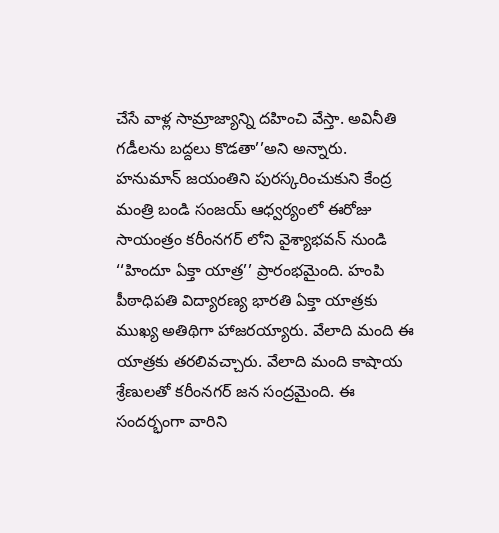చేసే వాళ్ల సామ్రాజ్యాన్ని దహించి వేస్తా. అవినీతి గడీలను బద్దలు కొడతా’’అని అన్నారు.
హనుమాన్ జయంతిని పురస్కరించుకుని కేంద్ర మంత్రి బండి సంజయ్ ఆధ్వర్యంలో ఈరోజు సాయంత్రం కరీంనగర్ లోని వైశ్యాభవన్ నుండి ‘‘హిందూ ఏక్తా యాత్ర’’ ప్రారంభమైంది. హంపి పీఠాధిపతి విద్యారణ్య భారతి ఏక్తా యాత్రకు ముఖ్య అతిథిగా హాజరయ్యారు. వేలాది మంది ఈ యాత్రకు తరలివచ్చారు. వేలాది మంది కాషాయ శ్రేణులతో కరీంనగర్ జన సంద్రమైంది. ఈ సందర్భంగా వారిని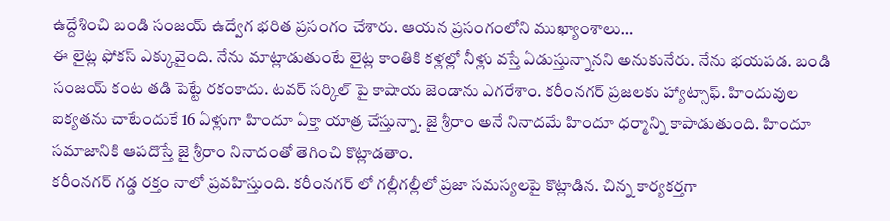ఉద్దేశించి బండి సంజయ్ ఉద్వేగ భరిత ప్రసంగం చేశారు. ఆయన ప్రసంగంలోని ముఖ్యాంశాలు…
ఈ లైట్ల ఫోకస్ ఎక్కువైంది. నేను మాట్లాడుతుంటే లైట్ల కాంతికి కళ్లల్లో నీళ్లు వస్తే ఏడుస్తున్నానని అనుకునేరు. నేను భయపడ. బండి సంజయ్ కంట తడి పెట్టే రకంకాదు. టవర్ సర్కిల్ పై కాషాయ జెండాను ఎగరేశాం. కరీంనగర్ ప్రజలకు హ్యాట్సాఫ్. హిందువుల ఐక్యతను చాటేందుకే 16 ఏళ్లుగా హిందూ ఏక్తా యాత్ర చేస్తున్నా. జై శ్రీరాం అనే నినాదమే హిందూ ధర్మాన్ని కాపాడుతుంది. హిందూ సమాజానికి ఆపదొస్తే జై శ్రీరాం నినాదంతో తెగించి కొట్లాడతాం.
కరీంనగర్ గడ్డ రక్తం నాలో ప్రవహిస్తుంది. కరీంనగర్ లో గల్లీగల్లీలో ప్రజా సమస్యలపై కొట్లాడిన. చిన్న కార్యకర్తగా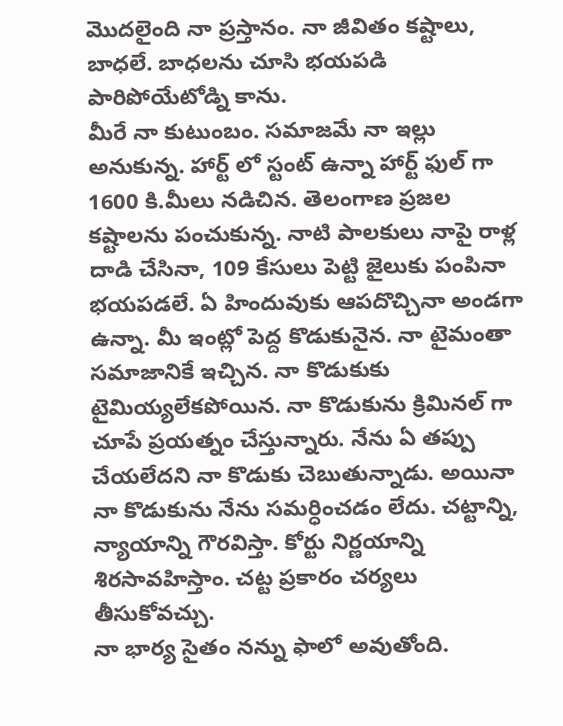మొదలైంది నా ప్రస్తానం. నా జీవితం కష్టాలు, బాధలే. బాధలను చూసి భయపడి పారిపోయేటోడ్ని కాను.
మీరే నా కుటుంబం. సమాజమే నా ఇల్లు అనుకున్న. హార్ట్ లో స్టంట్ ఉన్నా హార్ట్ ఫుల్ గా 1600 కి.మీలు నడిచిన. తెలంగాణ ప్రజల కష్టాలను పంచుకున్న. నాటి పాలకులు నాపై రాళ్ల దాడి చేసినా, 109 కేసులు పెట్టి జైలుకు పంపినా భయపడలే. ఏ హిందువుకు ఆపదొచ్చినా అండగా ఉన్నా. మీ ఇంట్లో పెద్ద కొడుకునైన. నా టైమంతా సమాజానికే ఇచ్చిన. నా కొడుకుకు టైమియ్యలేకపోయిన. నా కొడుకును క్రిమినల్ గా చూపే ప్రయత్నం చేస్తున్నారు. నేను ఏ తప్పు చేయలేదని నా కొడుకు చెబుతున్నాడు. అయినా నా కొడుకును నేను సమర్ధించడం లేదు. చట్టాన్ని, న్యాయాన్ని గౌరవిస్తా. కోర్టు నిర్ణయాన్ని శిరసావహిస్తాం. చట్ట ప్రకారం చర్యలు తీసుకోవచ్చు.
నా భార్య సైతం నన్ను ఫాలో అవుతోంది.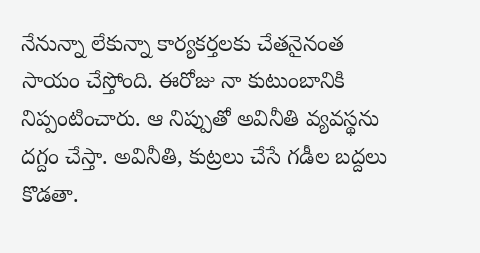నేనున్నా లేకున్నా కార్యకర్తలకు చేతనైనంత సాయం చేస్తోంది. ఈరోజు నా కుటుంబానికి నిప్పంటించారు. ఆ నిప్పుతో అవినీతి వ్యవస్థను దగ్దం చేస్తా. అవినీతి, కుట్రలు చేసే గడీల బద్దలు కొడతా.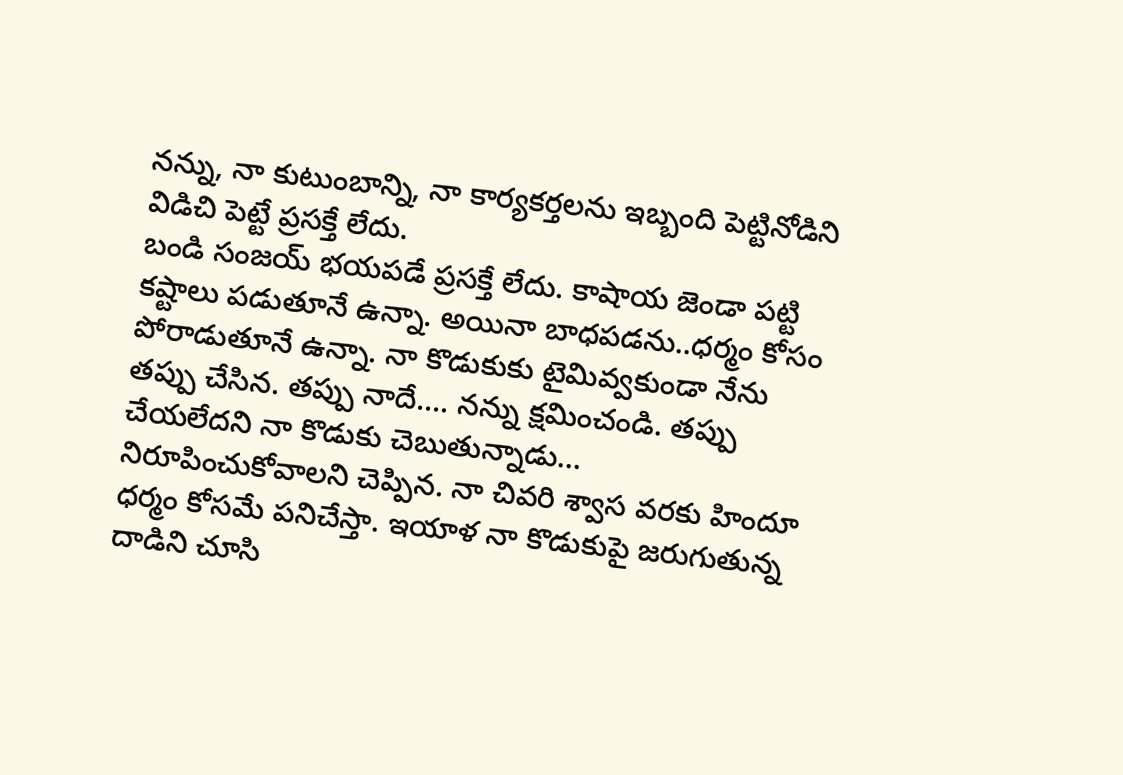నన్ను, నా కుటుంబాన్ని, నా కార్యకర్తలను ఇబ్బంది పెట్టినోడిని విడిచి పెట్టే ప్రసక్తే లేదు.
బండి సంజయ్ భయపడే ప్రసక్తే లేదు. కాషాయ జెండా పట్టి కష్టాలు పడుతూనే ఉన్నా. అయినా బాధపడను..ధర్మం కోసం పోరాడుతూనే ఉన్నా. నా కొడుకుకు టైమివ్వకుండా నేను తప్పు చేసిన. తప్పు నాదే…. నన్ను క్షమించండి. తప్పు చేయలేదని నా కొడుకు చెబుతున్నాడు… నిరూపించుకోవాలని చెప్పిన. నా చివరి శ్వాస వరకు హిందూ ధర్మం కోసమే పనిచేస్తా. ఇయాళ నా కొడుకుపై జరుగుతున్న దాడిని చూసి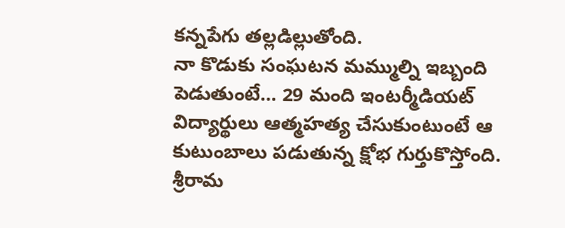కన్నపేగు తల్లడిల్లుతోంది.
నా కొడుకు సంఘటన మమ్ముల్ని ఇబ్బంది పెడుతుంటే… 29 మంది ఇంటర్మీడియట్ విద్యార్థులు ఆత్మహత్య చేసుకుంటుంటే ఆ కుటుంబాలు పడుతున్న క్షోభ గుర్తుకొస్తోంది. శ్రీరామ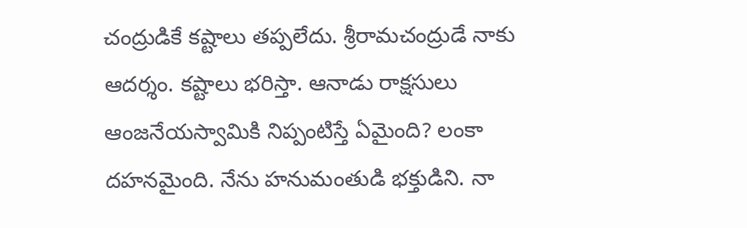చంద్రుడికే కష్టాలు తప్పలేదు. శ్రీరామచంద్రుడే నాకు ఆదర్శం. కష్టాలు భరిస్తా. ఆనాడు రాక్షసులు ఆంజనేయస్వామికి నిప్పంటిస్తే ఏమైంది? లంకా దహనమైంది. నేను హనుమంతుడి భక్తుడిని. నా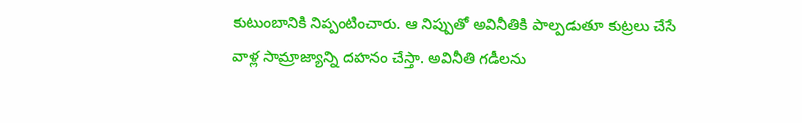కుటుంబానికి నిప్పంటించారు. ఆ నిప్పుతో అవినీతికి పాల్పడుతూ కుట్రలు చేసే వాళ్ల సామ్రాజ్యాన్ని దహనం చేస్తా. అవినీతి గడీలను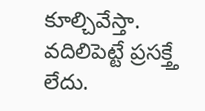కూల్చివేస్తా. వదిలిపెట్టే ప్రసక్త్తే లేదు.